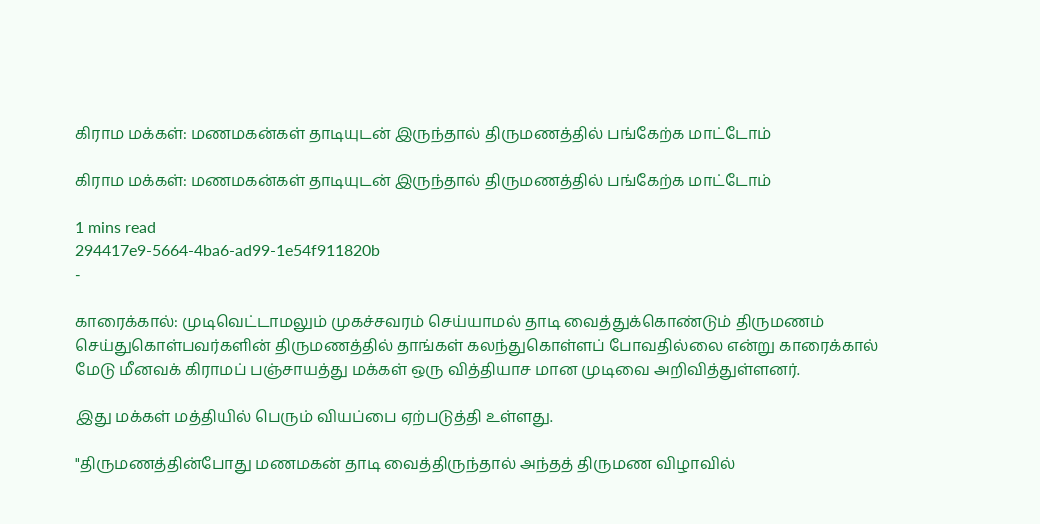கிராம மக்கள்: மணமகன்கள் தாடியுடன் இருந்தால் திருமணத்தில் பங்கேற்க மாட்டோம்

கிராம மக்கள்: மணமகன்கள் தாடியுடன் இருந்தால் திருமணத்தில் பங்கேற்க மாட்டோம்

1 mins read
294417e9-5664-4ba6-ad99-1e54f911820b
-

காரைக்கால்: முடிவெட்டாமலும் முகச்சவரம் செய்யாமல் தாடி வைத்துக்கொண்டும் திருமணம் செய்துகொள்பவர்களின் திருமணத்தில் தாங்கள் கலந்துகொள்ளப் போவதில்லை என்று காரைக்கால் மேடு மீனவக் கிராமப் பஞ்சாயத்து மக்கள் ஒரு வித்தியாச மான முடிவை அறிவித்துள்ளனர்.

இது மக்கள் மத்தியில் பெரும் வியப்பை ஏற்படுத்தி உள்ளது.

"திருமணத்தின்போது மணமகன் தாடி வைத்திருந்தால் அந்தத் திருமண விழாவில்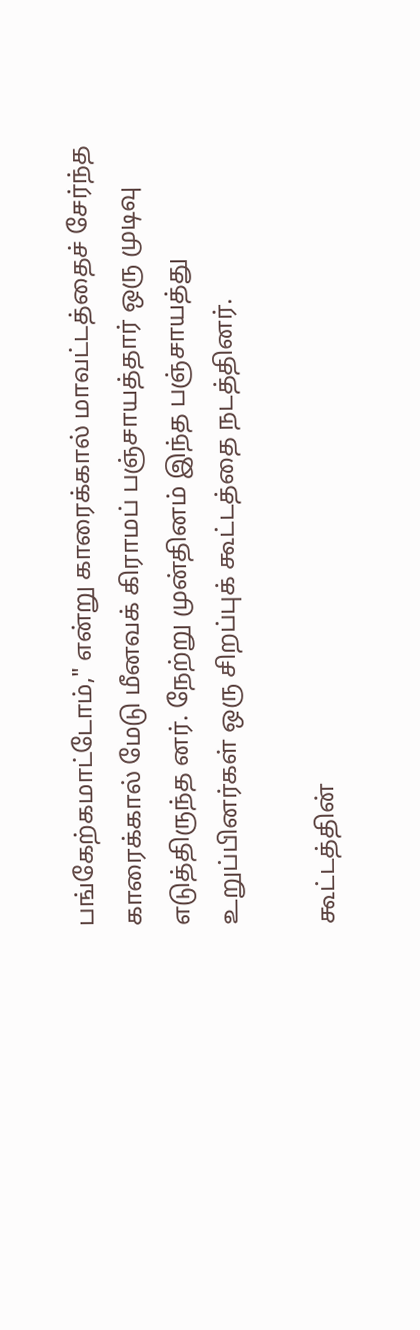பங்கேற்கமாட்டோம்," என்று காரைக்கால் மாவட்டத்தைச் சேர்ந்த காரைக்கால் மேடு மீனவக் கிராமப் பஞ்சாயத்தார் ஒரு முடிவு எடுத்திருந்த னர். நேற்று முன்தினம் இந்த பஞ்சாயத்து உறுப்பினர்கள் ஒரு சிறப்புக் கூட்டத்தை நடத்தினர்.

கூட்டத்தின்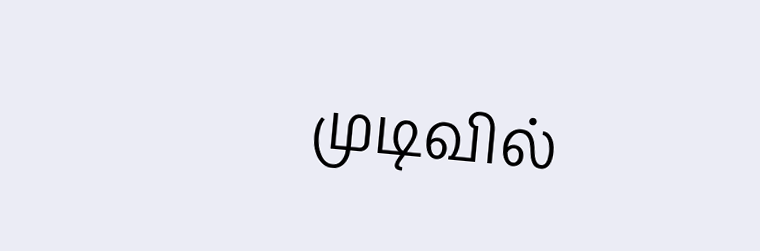முடிவில்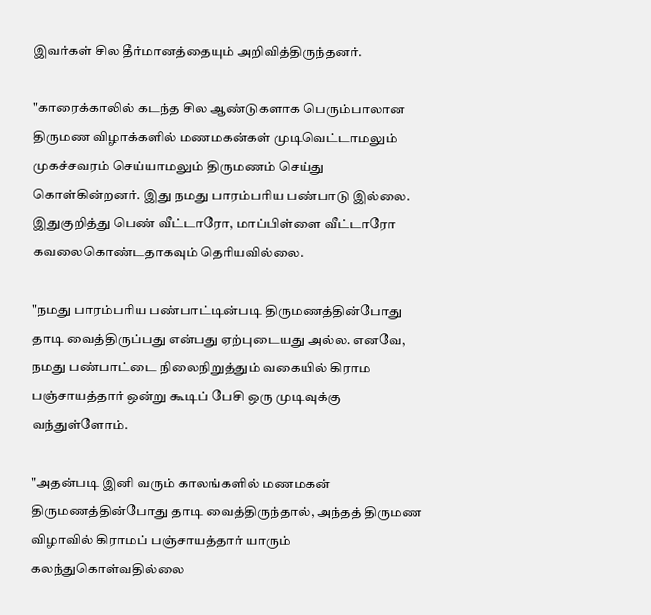இவர்கள் சில தீர்மானத்தையும் அறிவித்திருந்தனர்.

"காரைக்காலில் கடந்த சில ஆண்டுகளாக பெரும்பாலான திருமண விழாக்களில் மணமகன்கள் முடிவெட்டாமலும் முகச்சவரம் செய்யாமலும் திருமணம் செய்து கொள்கின்றனர். இது நமது பாரம்பரிய பண்பாடு இல்லை. இதுகுறித்து பெண் வீட்டாரோ, மாப்பிள்ளை வீட்டாரோ கவலைகொண்டதாகவும் தெரியவில்லை.

"நமது பாரம்பரிய பண்பாட்டின்படி திருமணத்தின்போது தாடி வைத்திருப்பது என்பது ஏற்புடையது அல்ல. எனவே, நமது பண்பாட்டை நிலைநிறுத்தும் வகையில் கிராம பஞ்சாயத்தார் ஒன்று கூடிப் பேசி ஒரு முடிவுக்கு வந்துள்ளோம்.

"அதன்படி இனி வரும் காலங்களில் மணமகன் திருமணத்தின்போது தாடி வைத்திருந்தால், அந்தத் திருமண விழாவில் கிராமப் பஞ்சாயத்தார் யாரும் கலந்துகொள்வதில்லை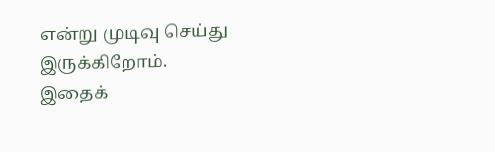என்று முடிவு செய்து இருக்கிறோம். இதைக்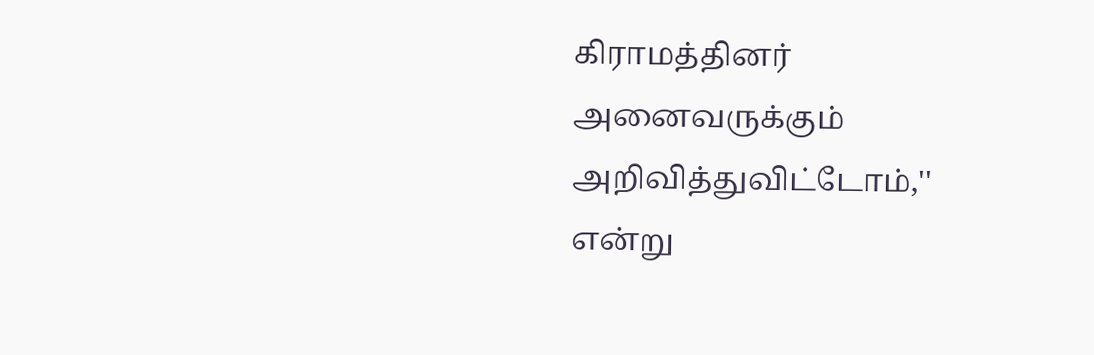கிராமத்தினர் அனைவருக்கும் அறிவித்துவிட்டோம்,'' என்று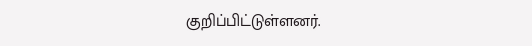குறிப்பிட்டுள்ளனர்.